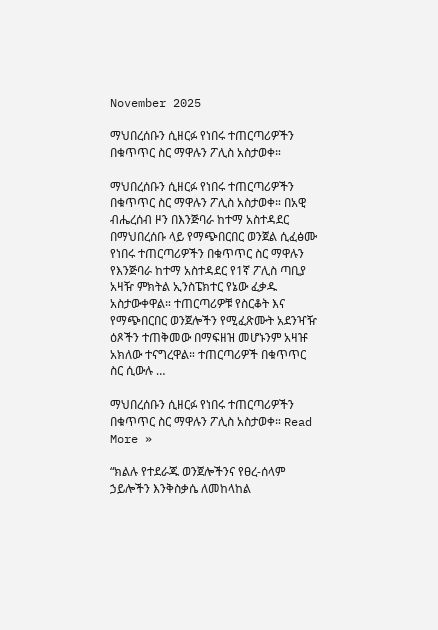November 2025

ማህበረሰቡን ሲዘርፉ የነበሩ ተጠርጣሪዎችን በቁጥጥር ስር ማዋሉን ፖሊስ አስታወቀ።

ማህበረሰቡን ሲዘርፉ የነበሩ ተጠርጣሪዎችን በቁጥጥር ስር ማዋሉን ፖሊስ አስታወቀ። በአዊ ብሔረሰብ ዞን በእንጅባራ ከተማ አስተዳደር በማህበረሰቡ ላይ የማጭበርበር ወንጀል ሲፈፅሙ የነበሩ ተጠርጣሪዎችን በቁጥጥር ስር ማዋሉን የእንጅባራ ከተማ አስተዳደር የ1ኛ ፖሊስ ጣቢያ አዛዥ ምክትል ኢንስፔክተር የኔው ፈቃዱ አስታውቀዋል። ተጠርጣሪዎቹ የስርቆት እና የማጭበርበር ወንጀሎችን የሚፈጽሙት አደንዣዥ ዕጾችን ተጠቅመው በማፍዘዝ መሆኑንም አዛዡ አክለው ተናግረዋል። ተጠርጣሪዎች በቁጥጥር ስር ሲውሉ …

ማህበረሰቡን ሲዘርፉ የነበሩ ተጠርጣሪዎችን በቁጥጥር ስር ማዋሉን ፖሊስ አስታወቀ። Read More »

“ክልሉ የተደራጁ ወንጀሎችንና የፀረ-ሰላም ኃይሎችን እንቅስቃሴ ለመከላከል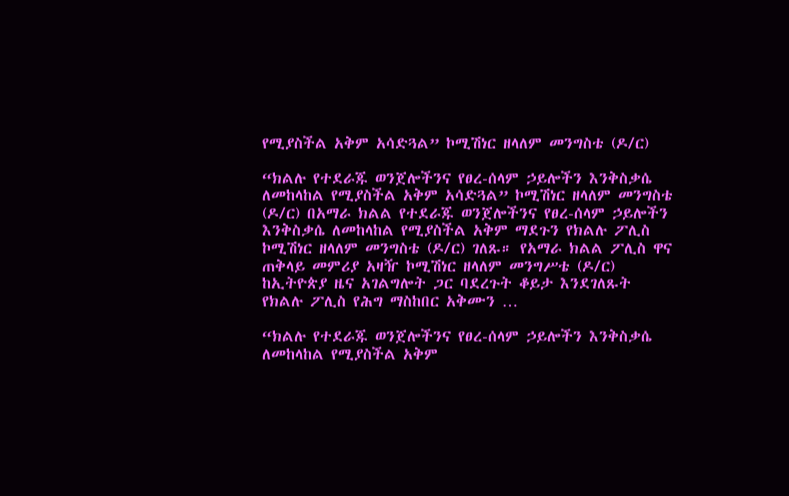የሚያስችል አቅም አሳድጓል” ኮሚሽነር ዘላለም መንግስቴ (ዶ/ር)

“ክልሉ የተደራጁ ወንጀሎችንና የፀረ-ሰላም ኃይሎችን እንቅስቃሴ ለመከላከል የሚያስችል አቅም አሳድጓል” ኮሚሽነር ዘላለም መንግስቴ (ዶ/ር) በአማራ ክልል የተደራጁ ወንጀሎችንና የፀረ-ሰላም ኃይሎችን እንቅስቃሴ ለመከላከል የሚያስችል አቅም ማደጉን የክልሉ ፖሊስ ኮሚሽነር ዘላለም መንግስቴ (ዶ/ር) ገለጹ። የአማራ ክልል ፖሊስ ዋና ጠቅላይ መምሪያ አዛዥ ኮሚሽነር ዘላለም መንግሥቴ (ዶ/ር) ከኢትዮጵያ ዜና አገልግሎት ጋር ባደረጉት ቆይታ እንደገለጹት የክልሉ ፖሊስ የሕግ ማስከበር አቅሙን …

“ክልሉ የተደራጁ ወንጀሎችንና የፀረ-ሰላም ኃይሎችን እንቅስቃሴ ለመከላከል የሚያስችል አቅም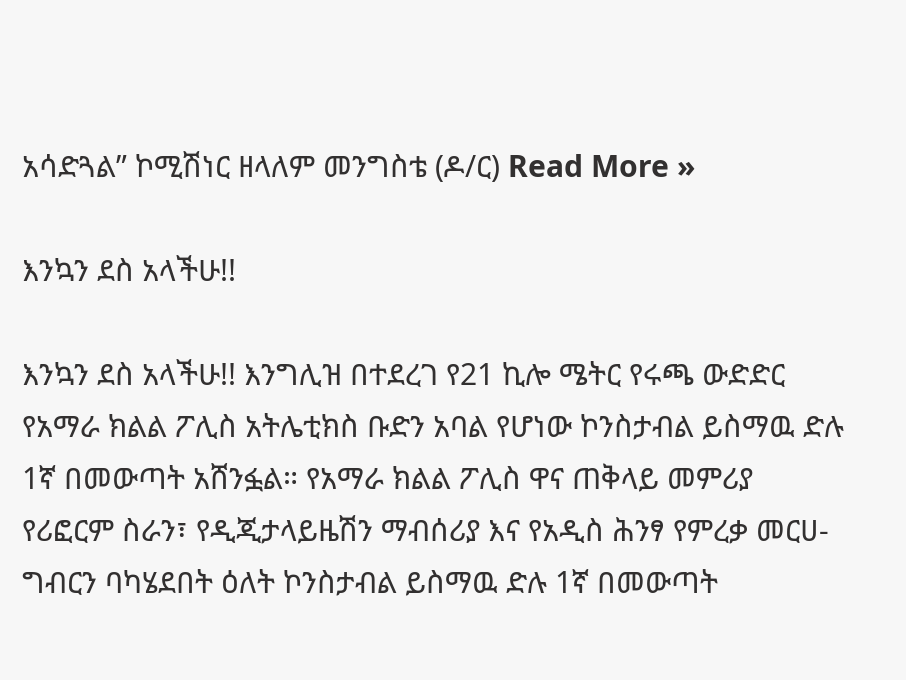አሳድጓል” ኮሚሽነር ዘላለም መንግስቴ (ዶ/ር) Read More »

እንኳን ደስ አላችሁ!!

እንኳን ደስ አላችሁ!! እንግሊዝ በተደረገ የ21 ኪሎ ሜትር የሩጫ ውድድር የአማራ ክልል ፖሊስ አትሌቲክስ ቡድን አባል የሆነው ኮንስታብል ይስማዉ ድሉ 1ኛ በመውጣት አሸንፏል። የአማራ ክልል ፖሊስ ዋና ጠቅላይ መምሪያ የሪፎርም ስራን፣ የዲጂታላይዜሽን ማብሰሪያ እና የአዲስ ሕንፃ የምረቃ መርሀ-ግብርን ባካሄደበት ዕለት ኮንስታብል ይስማዉ ድሉ 1ኛ በመውጣት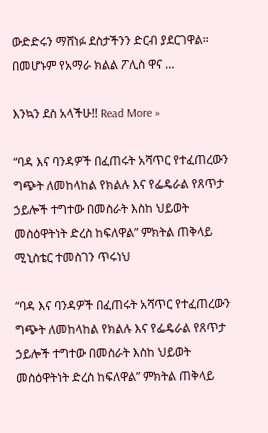ውድድሩን ማሸነፉ ደስታችንን ድርብ ያደርገዋል። በመሆኑም የአማራ ክልል ፖሊስ ዋና …

እንኳን ደስ አላችሁ!! Read More »

“ባዳ እና ባንዳዎች በፈጠሩት አሻጥር የተፈጠረውን ግጭት ለመከላከል የክልሉ እና የፌዴራል የጸጥታ ኃይሎች ተግተው በመስራት እስከ ህይወት መስዕዋትነት ድረስ ከፍለዋል” ምክትል ጠቅላይ ሚኒስቴር ተመስገን ጥሩነህ

“ባዳ እና ባንዳዎች በፈጠሩት አሻጥር የተፈጠረውን ግጭት ለመከላከል የክልሉ እና የፌዴራል የጸጥታ ኃይሎች ተግተው በመስራት እስከ ህይወት መስዕዋትነት ድረስ ከፍለዋል” ምክትል ጠቅላይ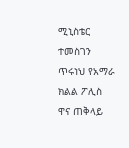ሚኒስቴር ተመስገን ጥሩነህ የአማራ ክልል ፖሊስ ዋና ጠቅላይ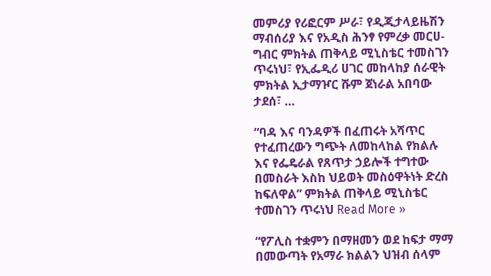መምሪያ የሪፎርም ሥራ፣ የዲጂታላይዜሽን ማብሰሪያ እና የአዲስ ሕንፃ የምረቃ መርሀ-ግብር ምክትል ጠቅላይ ሚኒስቴር ተመስገን ጥሩነህ፣ የኢፌዲሪ ሀገር መከላከያ ሰራዊት ምክትል ኢታማዦር ሹም ጀነራል አበባው ታደሰ፣ …

“ባዳ እና ባንዳዎች በፈጠሩት አሻጥር የተፈጠረውን ግጭት ለመከላከል የክልሉ እና የፌዴራል የጸጥታ ኃይሎች ተግተው በመስራት እስከ ህይወት መስዕዋትነት ድረስ ከፍለዋል” ምክትል ጠቅላይ ሚኒስቴር ተመስገን ጥሩነህ Read More »

“የፖሊስ ተቋምን በማዘመን ወደ ከፍታ ማማ በመውጣት የአማራ ክልልን ህዝብ ሰላም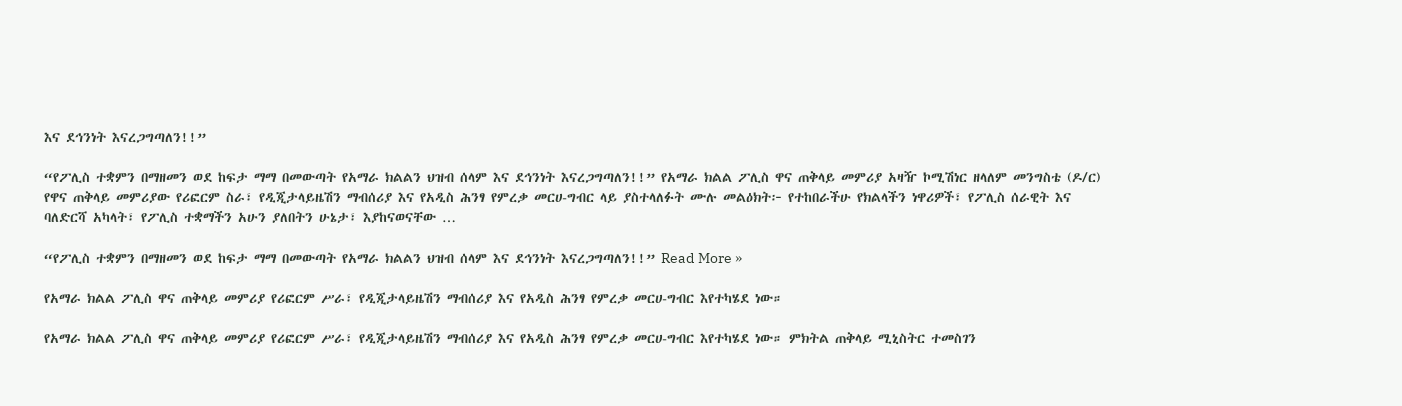እና ደኅንነት እናረጋግጣለን!!”

“የፖሊስ ተቋምን በማዘመን ወደ ከፍታ ማማ በመውጣት የአማራ ክልልን ህዝብ ሰላም እና ደኅንነት እናረጋግጣለን!!” የአማራ ክልል ፖሊስ ዋና ጠቅላይ መምሪያ አዛዥ ኮሚሽነር ዘላለም መንግስቴ (ዶ/ር) የዋና ጠቅላይ መምሪያው የሪፎርም ስራ፣ የዲጂታላይዜሽን ማብሰሪያ እና የአዲስ ሕንፃ የምረቃ መርሀ-ግብር ላይ ያስተላለፉት ሙሉ መልዕክት፦ የተከበራችሁ የክልላችን ነዋሪዎች፣ የፖሊስ ሰራዊት እና ባለድርሻ አካላት፣ የፖሊስ ተቋማችን አሁን ያለበትን ሁኔታ፣ እያከናወናቸው …

“የፖሊስ ተቋምን በማዘመን ወደ ከፍታ ማማ በመውጣት የአማራ ክልልን ህዝብ ሰላም እና ደኅንነት እናረጋግጣለን!!” Read More »

የአማራ ክልል ፖሊስ ዋና ጠቅላይ መምሪያ የሪፎርም ሥራ፣ የዲጂታላይዜሽን ማብሰሪያ እና የአዲስ ሕንፃ የምረቃ መርሀ-ግብር እየተካሄደ ነው።

የአማራ ክልል ፖሊስ ዋና ጠቅላይ መምሪያ የሪፎርም ሥራ፣ የዲጂታላይዜሽን ማብሰሪያ እና የአዲስ ሕንፃ የምረቃ መርሀ-ግብር እየተካሄደ ነው። ምክትል ጠቅላይ ሚኒስትር ተመስገን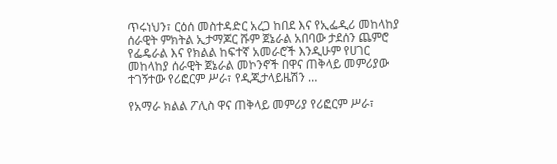ጥሩነህን፣ ርዕሰ መስተዳድር አረጋ ከበደ እና የኢፌዲሪ መከላከያ ሰራዊት ምክትል ኢታማጆር ሹም ጀኔራል አበባው ታደሰን ጨምሮ የፌዴራል እና የክልል ከፍተኛ አመራሮች እንዲሁም የሀገር መከላከያ ሰራዊት ጀኔራል መኮንኖች በዋና ጠቅላይ መምሪያው ተገኝተው የሪፎርም ሥራ፣ የዲጂታላይዜሽን …

የአማራ ክልል ፖሊስ ዋና ጠቅላይ መምሪያ የሪፎርም ሥራ፣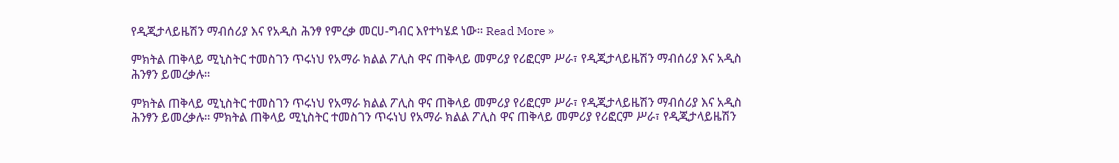የዲጂታላይዜሽን ማብሰሪያ እና የአዲስ ሕንፃ የምረቃ መርሀ-ግብር እየተካሄደ ነው። Read More »

ምክትል ጠቅላይ ሚኒስትር ተመስገን ጥሩነህ የአማራ ክልል ፖሊስ ዋና ጠቅላይ መምሪያ የሪፎርም ሥራ፣ የዲጂታላይዜሽን ማብሰሪያ እና አዲስ ሕንፃን ይመረቃሉ።

ምክትል ጠቅላይ ሚኒስትር ተመስገን ጥሩነህ የአማራ ክልል ፖሊስ ዋና ጠቅላይ መምሪያ የሪፎርም ሥራ፣ የዲጂታላይዜሽን ማብሰሪያ እና አዲስ ሕንፃን ይመረቃሉ። ምክትል ጠቅላይ ሚኒስትር ተመስገን ጥሩነህ የአማራ ክልል ፖሊስ ዋና ጠቅላይ መምሪያ የሪፎርም ሥራ፣ የዲጂታላይዜሽን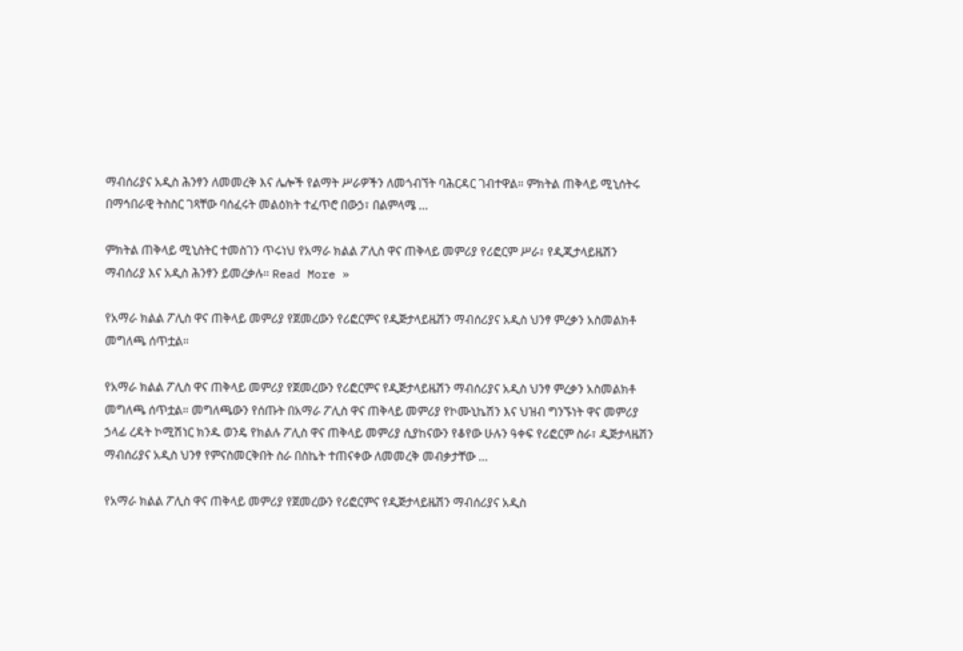ማብሰሪያና አዲስ ሕንፃን ለመመረቅ እና ሌሎች የልማት ሥራዎችን ለመጎብኘት ባሕርዳር ገብተዋል። ምክትል ጠቅላይ ሚኒሰትሩ በማኅበራዊ ትስስር ገጻቸው ባሰፈሩት መልዕክት ተፈጥሮ በውኃ፣ በልምላሜ …

ምክትል ጠቅላይ ሚኒስትር ተመስገን ጥሩነህ የአማራ ክልል ፖሊስ ዋና ጠቅላይ መምሪያ የሪፎርም ሥራ፣ የዲጂታላይዜሽን ማብሰሪያ እና አዲስ ሕንፃን ይመረቃሉ። Read More »

የአማራ ክልል ፖሊስ ዋና ጠቅላይ መምሪያ የጀመረውን የሪፎርምና የዲጅታላይዜሽን ማብሰሪያና አዲስ ህንፃ ምረቃን አስመልክቶ መግለጫ ሰጥቷል።

የአማራ ክልል ፖሊስ ዋና ጠቅላይ መምሪያ የጀመረውን የሪፎርምና የዲጅታላይዜሽን ማብሰሪያና አዲስ ህንፃ ምረቃን አስመልክቶ መግለጫ ሰጥቷል። መግለጫውን የሰጡት በአማራ ፖሊስ ዋና ጠቅላይ መምሪያ የኮሙኒኬሽን እና ህዝብ ግንኙነት ዋና መምሪያ ኃላፊ ረዳት ኮሚሽነር ክንዱ ወንዴ የክልሉ ፖሊስ ዋና ጠቅላይ መምሪያ ሲያከናውን የቆየው ሁሉን ዓቀፍ የሪፎርም ስራ፣ ዲጅታላዜሽን ማብሰሪያና አዲስ ህንፃ የምናስመርቅበት ስራ በስኬት ተጠናቀው ለመመረቅ መብቃታቸው …

የአማራ ክልል ፖሊስ ዋና ጠቅላይ መምሪያ የጀመረውን የሪፎርምና የዲጅታላይዜሽን ማብሰሪያና አዲስ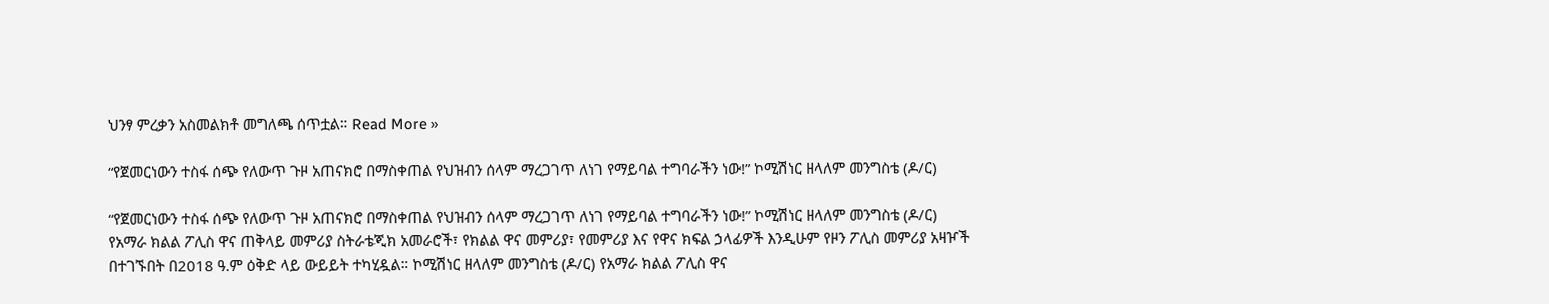ህንፃ ምረቃን አስመልክቶ መግለጫ ሰጥቷል። Read More »

“የጀመርነውን ተስፋ ሰጭ የለውጥ ጉዞ አጠናክሮ በማስቀጠል የህዝብን ሰላም ማረጋገጥ ለነገ የማይባል ተግባራችን ነው!” ኮሚሽነር ዘላለም መንግስቴ (ዶ/ር)

“የጀመርነውን ተስፋ ሰጭ የለውጥ ጉዞ አጠናክሮ በማስቀጠል የህዝብን ሰላም ማረጋገጥ ለነገ የማይባል ተግባራችን ነው!” ኮሚሽነር ዘላለም መንግስቴ (ዶ/ር) የአማራ ክልል ፖሊስ ዋና ጠቅላይ መምሪያ ስትራቴጂክ አመራሮች፣ የክልል ዋና መምሪያ፣ የመምሪያ እና የዋና ክፍል ኃላፊዎች እንዲሁም የዞን ፖሊስ መምሪያ አዛዦች በተገኙበት በ2018 ዓ.ም ዕቅድ ላይ ውይይት ተካሂዷል። ኮሚሽነር ዘላለም መንግስቴ (ዶ/ር) የአማራ ክልል ፖሊስ ዋና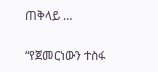ጠቅላይ …

“የጀመርነውን ተስፋ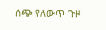ሰጭ የለውጥ ጉዞ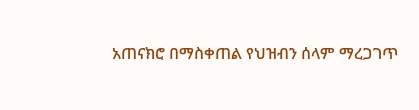አጠናክሮ በማስቀጠል የህዝብን ሰላም ማረጋገጥ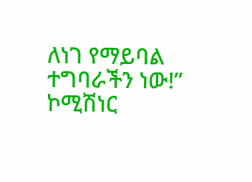ለነገ የማይባል ተግባራችን ነው!” ኮሚሽነር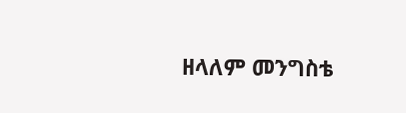ዘላለም መንግስቴ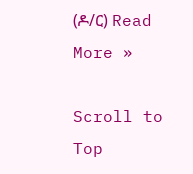(ዶ/ር) Read More »

Scroll to Top